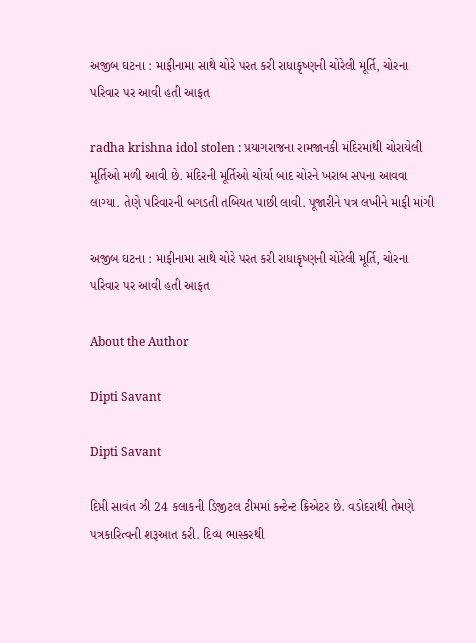અજીબ ઘટના : માફીનામા સાથે ચોરે પરત કરી રાધાકૃષ્ણની ચોરેલી મૂર્તિ, ચોરના પરિવાર પર આવી હતી આફત

radha krishna idol stolen : પ્રયાગરાજના રામજાનકી મંદિરમાંથી ચોરાયેલી મૂર્તિઓ મળી આવી છે. મંદિરની મૂર્તિઓ ચોર્યા બાદ ચોરને ખરાબ સપના આવવા લાગ્યા. તેણે પરિવારની બગડતી તબિયત પાછી લાવી. પૂજારીને પત્ર લખીને માફી માંગી

અજીબ ઘટના : માફીનામા સાથે ચોરે પરત કરી રાધાકૃષ્ણની ચોરેલી મૂર્તિ, ચોરના પરિવાર પર આવી હતી આફત

About the Author

Dipti Savant

Dipti Savant

દિપ્તી સાવંત ઝી 24 કલાકની ડિજીટલ ટીમમાં કન્ટેન્ટ ક્રિએટર છે. વડોદરાથી તેમણે પત્રકારિત્વની શરૂઆત કરી. દિવ્ય ભાસ્કરથી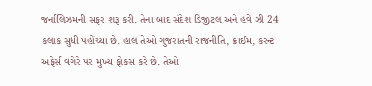જર્નાલિઝમની સફર શરૂ કરી. તેના બાદ સંદેશ ડિજીટલ અને હવે ઝી 24 કલાક સુધી પહોંચ્યા છે. હાલ તેઓ ગુજરાતની રાજનીતિ, ક્રાઈમ, કરન્ટ અફેર્સ વગેરે પર મુખ્ય ફોકસ કરે છે. તેઓ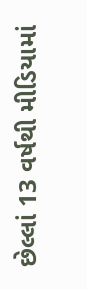છેલ્લાં 13 વર્ષથી મીડિયામાં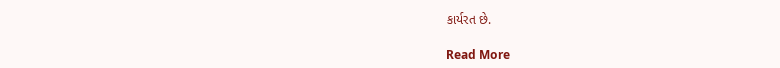કાર્યરત છે.

Read More